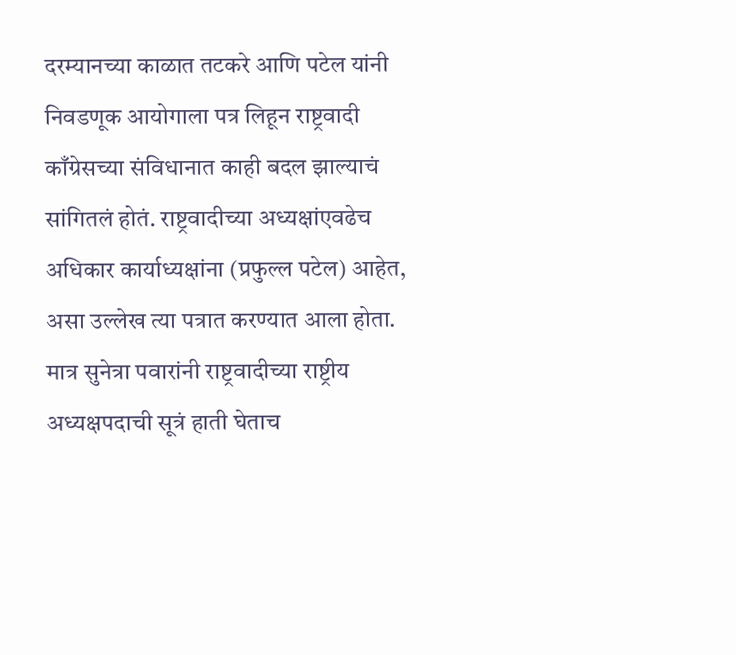दरम्यानच्या काळात तटकरे आणि पटेल यांनी निवडणूक आयोगाला पत्र लिहून राष्ट्रवादी काँग्रेसच्या संविधानात काही बदल झाल्याचं सांगितलं होतं. राष्ट्रवादीच्या अध्यक्षांएवढेच अधिकार कार्याध्यक्षांना (प्रफुल्ल पटेल) आहेत, असा उल्लेख त्या पत्रात करण्यात आला होता. मात्र सुनेत्रा पवारांनी राष्ट्रवादीच्या राष्ट्रीय अध्यक्षपदाची सूत्रं हाती घेताच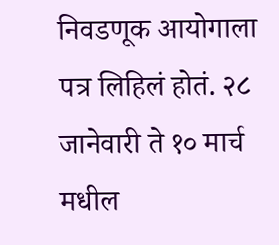निवडणूक आयोगाला पत्र लिहिलं होतं. २८ जानेवारी ते १० मार्च मधील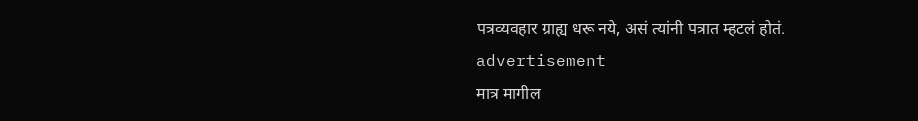पत्रव्यवहार ग्राह्य धरू नये, असं त्यांनी पत्रात म्हटलं होतं.
advertisement
मात्र मागील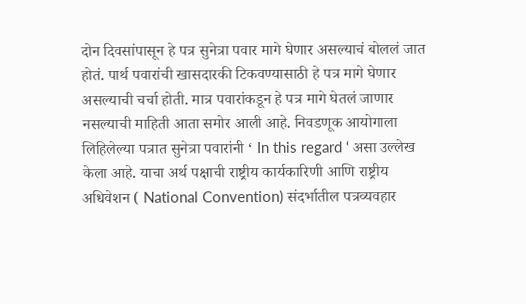दोन दिवसांपासून हे पत्र सुनेत्रा पवार मागे घेणार असल्याचं बोललं जात होतं. पार्थ पवारांची खासदारकी टिकवण्यासाठी हे पत्र मागे घेणार असल्याची चर्चा होती. मात्र पवारांकडून हे पत्र मागे घेतलं जाणार नसल्याची माहिती आता समोर आली आहे. निवडणूक आयोगाला लिहिलेल्या पत्रात सुनेत्रा पवारांनी ‘ In this regard ‘ असा उल्लेख केला आहे. याचा अर्थ पक्षाची राष्ट्रीय कार्यकारिणी आणि राष्ट्रीय अधिवेशन ( National Convention) संदर्भातील पत्रव्यवहार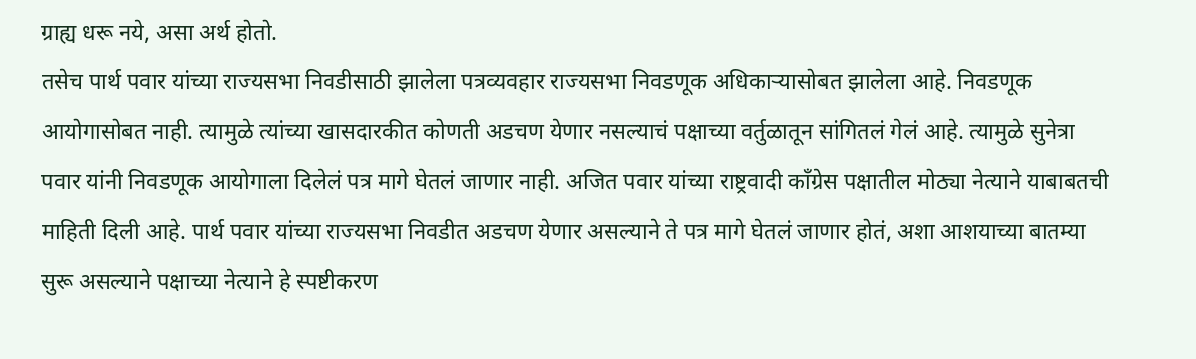ग्राह्य धरू नये, असा अर्थ होतो.
तसेच पार्थ पवार यांच्या राज्यसभा निवडीसाठी झालेला पत्रव्यवहार राज्यसभा निवडणूक अधिकाऱ्यासोबत झालेला आहे. निवडणूक आयोगासोबत नाही. त्यामुळे त्यांच्या खासदारकीत कोणती अडचण येणार नसल्याचं पक्षाच्या वर्तुळातून सांगितलं गेलं आहे. त्यामुळे सुनेत्रा पवार यांनी निवडणूक आयोगाला दिलेलं पत्र मागे घेतलं जाणार नाही. अजित पवार यांच्या राष्ट्रवादी काँग्रेस पक्षातील मोठ्या नेत्याने याबाबतची माहिती दिली आहे. पार्थ पवार यांच्या राज्यसभा निवडीत अडचण येणार असल्याने ते पत्र मागे घेतलं जाणार होतं, अशा आशयाच्या बातम्या सुरू असल्याने पक्षाच्या नेत्याने हे स्पष्टीकरण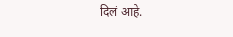दिलं आहे.